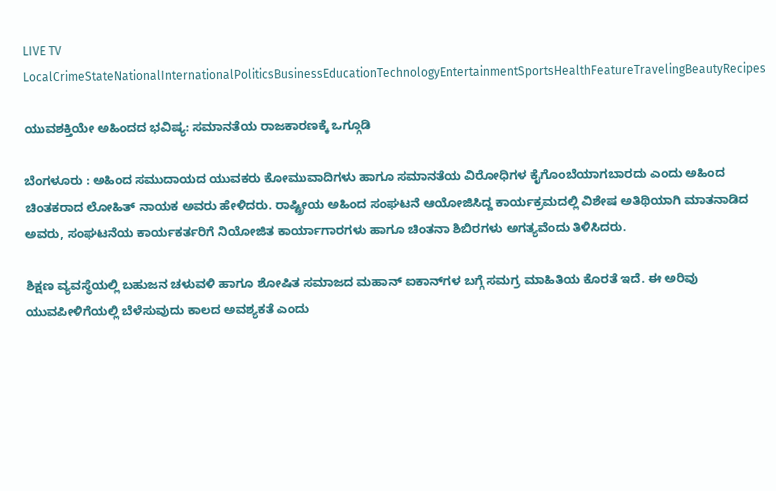LIVE TV LocalCrimeStateNationalInternationalPoliticsBusinessEducationTechnologyEntertainmentSportsHealthFeatureTravelingBeautyRecipes

ಯುವಶಕ್ತಿಯೇ ಅಹಿಂದದ ಭವಿಷ್ಯ: ಸಮಾನತೆಯ ರಾಜಕಾರಣಕ್ಕೆ ಒಗ್ಗೂಡಿ

ಬೆಂಗಳೂರು : ಅಹಿಂದ ಸಮುದಾಯದ ಯುವಕರು ಕೋಮುವಾದಿಗಳು ಹಾಗೂ ಸಮಾನತೆಯ ವಿರೋಧಿಗಳ ಕೈಗೊಂಬೆಯಾಗಬಾರದು ಎಂದು ಅಹಿಂದ ಚಿಂತಕರಾದ ಲೋಹಿತ್ ನಾಯಕ ಅವರು ಹೇಳಿದರು. ರಾಷ್ಟ್ರೀಯ ಅಹಿಂದ ಸಂಘಟನೆ ಆಯೋಜಿಸಿದ್ದ ಕಾರ್ಯಕ್ರಮದಲ್ಲಿ ವಿಶೇಷ ಅತಿಥಿಯಾಗಿ ಮಾತನಾಡಿದ ಅವರು, ಸಂಘಟನೆಯ ಕಾರ್ಯಕರ್ತರಿಗೆ ನಿಯೋಜಿತ ಕಾರ್ಯಾಗಾರಗಳು ಹಾಗೂ ಚಿಂತನಾ ಶಿಬಿರಗಳು ಅಗತ್ಯವೆಂದು ತಿಳಿಸಿದರು.

ಶಿಕ್ಷಣ ವ್ಯವಸ್ಥೆಯಲ್ಲಿ ಬಹುಜನ ಚಳುವಳಿ ಹಾಗೂ ಶೋಷಿತ ಸಮಾಜದ ಮಹಾನ್ ಐಕಾನ್‌ಗಳ ಬಗ್ಗೆ ಸಮಗ್ರ ಮಾಹಿತಿಯ ಕೊರತೆ ಇದೆ. ಈ ಅರಿವು ಯುವಪೀಳಿಗೆಯಲ್ಲಿ ಬೆಳೆಸುವುದು ಕಾಲದ ಅವಶ್ಯಕತೆ ಎಂದು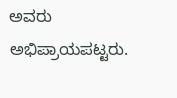ಅವರು ಅಭಿಪ್ರಾಯಪಟ್ಟರು.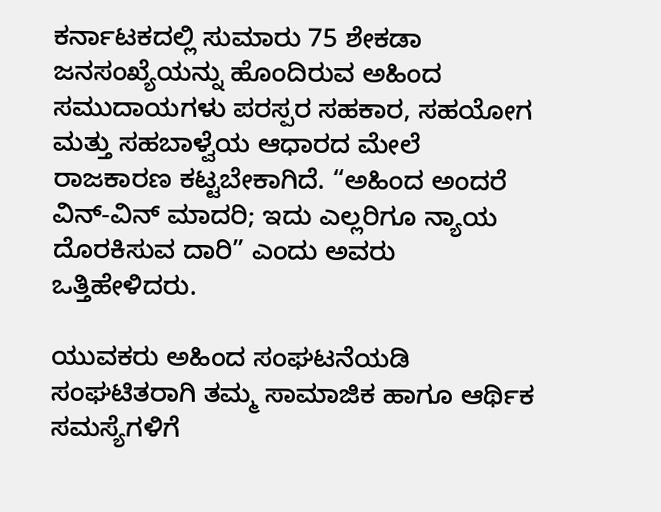ಕರ್ನಾಟಕದಲ್ಲಿ ಸುಮಾರು 75 ಶೇಕಡಾ ಜನಸಂಖ್ಯೆಯನ್ನು ಹೊಂದಿರುವ ಅಹಿಂದ ಸಮುದಾಯಗಳು ಪರಸ್ಪರ ಸಹಕಾರ, ಸಹಯೋಗ ಮತ್ತು ಸಹಬಾಳ್ವೆಯ ಆಧಾರದ ಮೇಲೆ ರಾಜಕಾರಣ ಕಟ್ಟಬೇಕಾಗಿದೆ. “ಅಹಿಂದ ಅಂದರೆ ವಿನ್-ವಿನ್ ಮಾದರಿ; ಇದು ಎಲ್ಲರಿಗೂ ನ್ಯಾಯ ದೊರಕಿಸುವ ದಾರಿ” ಎಂದು ಅವರು ಒತ್ತಿಹೇಳಿದರು.

ಯುವಕರು ಅಹಿಂದ ಸಂಘಟನೆಯಡಿ ಸಂಘಟಿತರಾಗಿ ತಮ್ಮ ಸಾಮಾಜಿಕ ಹಾಗೂ ಆರ್ಥಿಕ ಸಮಸ್ಯೆಗಳಿಗೆ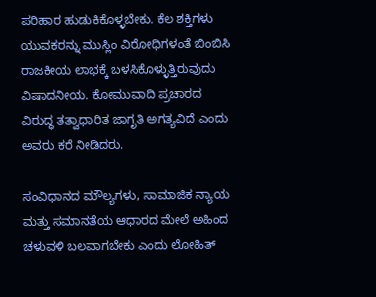ಪರಿಹಾರ ಹುಡುಕಿಕೊಳ್ಳಬೇಕು. ಕೆಲ ಶಕ್ತಿಗಳು ಯುವಕರನ್ನು ಮುಸ್ಲಿಂ ವಿರೋಧಿಗಳಂತೆ ಬಿಂಬಿಸಿ ರಾಜಕೀಯ ಲಾಭಕ್ಕೆ ಬಳಸಿಕೊಳ್ಳುತ್ತಿರುವುದು ವಿಷಾದನೀಯ. ಕೋಮುವಾದಿ ಪ್ರಚಾರದ ವಿರುದ್ಧ ತತ್ವಾಧಾರಿತ ಜಾಗೃತಿ ಅಗತ್ಯವಿದೆ ಎಂದು ಅವರು ಕರೆ ನೀಡಿದರು.

ಸಂವಿಧಾನದ ಮೌಲ್ಯಗಳು, ಸಾಮಾಜಿಕ ನ್ಯಾಯ ಮತ್ತು ಸಮಾನತೆಯ ಆಧಾರದ ಮೇಲೆ ಅಹಿಂದ ಚಳುವಳಿ ಬಲವಾಗಬೇಕು ಎಂದು ಲೋಹಿತ್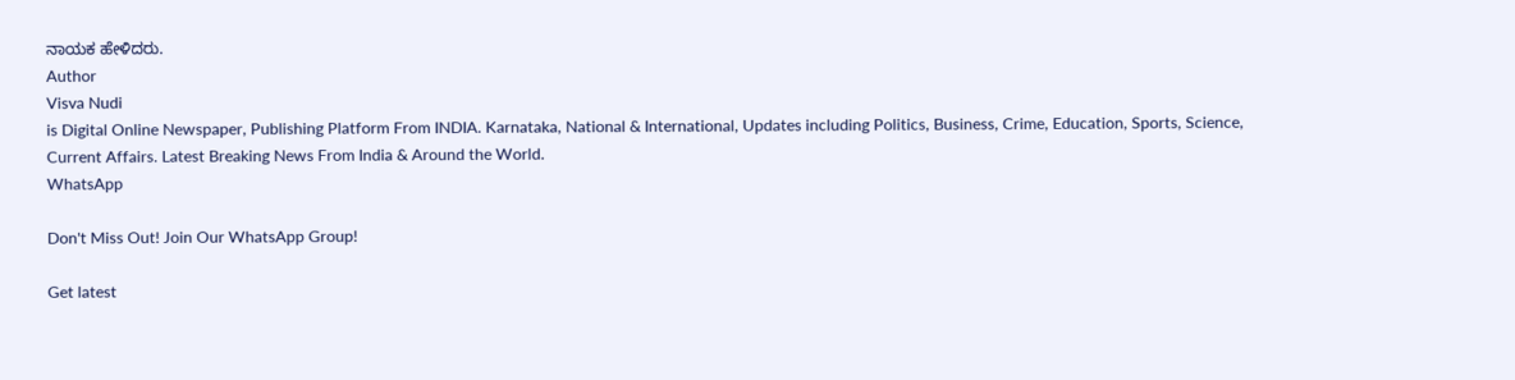ನಾಯಕ ಹೇಳಿದರು.
Author
Visva Nudi
is Digital Online Newspaper, Publishing Platform From INDIA. Karnataka, National & International, Updates including Politics, Business, Crime, Education, Sports, Science, Current Affairs. Latest Breaking News From India & Around the World.
WhatsApp

Don't Miss Out! Join Our WhatsApp Group!

Get latest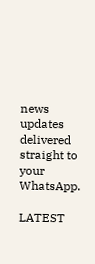news updates delivered straight to your WhatsApp.

LATEST